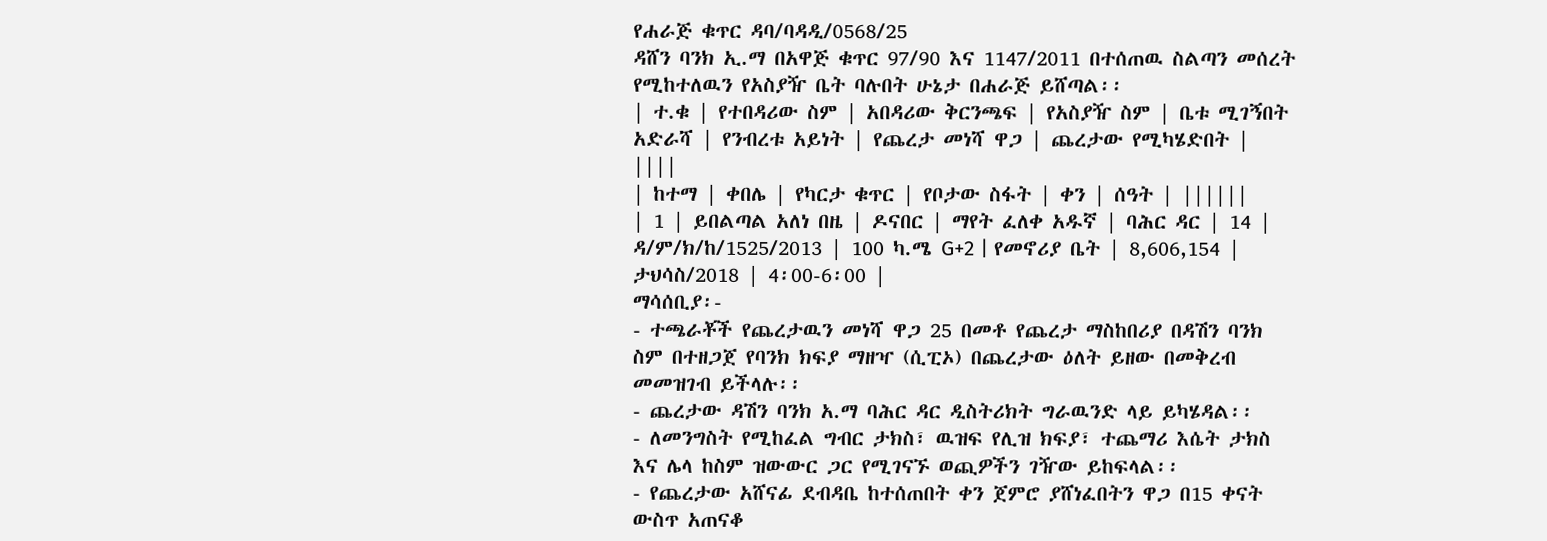የሐራጅ ቁጥር ዳባ/ባዳዲ/0568/25
ዳሸን ባንክ ኢ.ማ በአዋጅ ቁጥር 97/90 እና 1147/2011 በተሰጠዉ ስልጣን መሰረት የሚከተለዉን የአስያዥ ቤት ባሉበት ሁኔታ በሐራጅ ይሸጣል፡፡
| ተ.ቁ | የተበዳሪው ስም | አበዳሪው ቅርንጫፍ | የአስያዥ ስም | ቤቱ ሚገኝበት አድራሻ | የንብረቱ አይነት | የጨረታ መነሻ ዋጋ | ጨረታው የሚካሄድበት | ||||
| ከተማ | ቀበሌ | የካርታ ቁጥር | የቦታው ስፋት | ቀን | ሰዓት | ||||||
| 1 | ይበልጣል አለነ በዜ | ዶናበር | ማየት ፈለቀ አዱኛ | ባሕር ዳር | 14 | ዳ/ም/ክ/ከ/1525/2013 | 100 ካ.ሜ G+2 | የመኖሪያ ቤት | 8,606,154 | ታህሳስ/2018 | 4፡00-6፡00 |
ማሳሰቢያ፡-
- ተጫራቾች የጨረታዉን መነሻ ዋጋ 25 በመቶ የጨረታ ማስከበሪያ በዳሽን ባንክ ስም በተዘጋጀ የባንክ ክፍያ ማዘዣ (ሲፒኦ) በጨረታው ዕለት ይዘው በመቅረብ መመዝገብ ይችላሉ፡፡
- ጨረታው ዳሽን ባንክ አ.ማ ባሕር ዳር ዲስትሪክት ግራዉንድ ላይ ይካሄዳል፡፡
- ለመንግስት የሚከፈል ግብር ታክስ፣ ዉዝፍ የሊዝ ክፍያ፣ ተጨማሪ እሴት ታክስ እና ሌላ ከስም ዝውውር ጋር የሚገናኙ ወጪዎችን ገዥው ይከፍላል፡፡
- የጨረታው አሸናፊ ደብዳቤ ከተሰጠበት ቀን ጀምሮ ያሸነፈበትን ዋጋ በ15 ቀናት ውስጥ አጠናቆ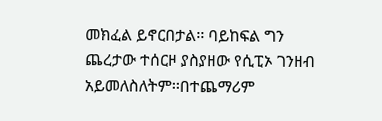መክፈል ይኖርበታል፡፡ ባይከፍል ግን ጨረታው ተሰርዞ ያስያዘው የሲፒኦ ገንዘብ አይመለስለትም፡፡በተጨማሪም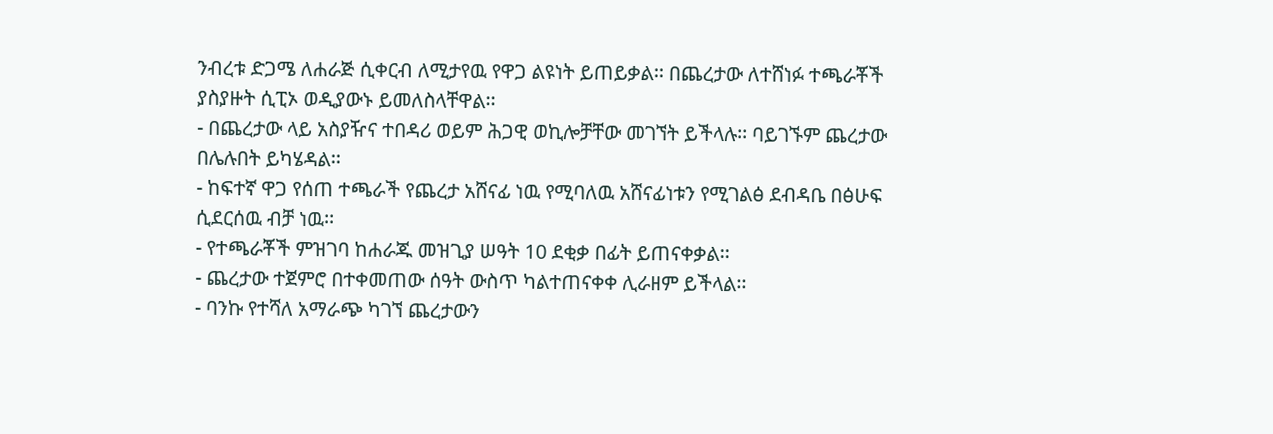ንብረቱ ድጋሜ ለሐራጅ ሲቀርብ ለሚታየዉ የዋጋ ልዩነት ይጠይቃል፡፡ በጨረታው ለተሸነፉ ተጫራቾች ያስያዙት ሲፒኦ ወዲያውኑ ይመለስላቸዋል፡፡
- በጨረታው ላይ አስያዥና ተበዳሪ ወይም ሕጋዊ ወኪሎቻቸው መገኘት ይችላሉ፡፡ ባይገኙም ጨረታው በሌሉበት ይካሄዳል፡፡
- ከፍተኛ ዋጋ የሰጠ ተጫራች የጨረታ አሸናፊ ነዉ የሚባለዉ አሸናፊነቱን የሚገልፅ ደብዳቤ በፅሁፍ ሲደርሰዉ ብቻ ነዉ፡፡
- የተጫራቾች ምዝገባ ከሐራጁ መዝጊያ ሠዓት 10 ደቂቃ በፊት ይጠናቀቃል፡፡
- ጨረታው ተጀምሮ በተቀመጠው ሰዓት ውስጥ ካልተጠናቀቀ ሊራዘም ይችላል፡፡
- ባንኩ የተሻለ አማራጭ ካገኘ ጨረታውን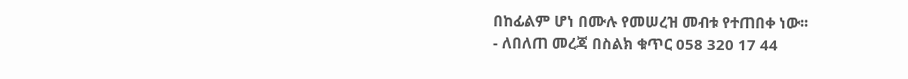በከፊልም ሆነ በሙሉ የመሠረዝ መብቱ የተጠበቀ ነው፡፡
- ለበለጠ መረጃ በስልክ ቁጥር 058 320 17 44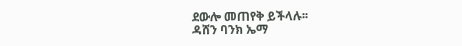ደውሎ መጠየቅ ይችላሉ፡፡
ዳሸን ባንክ ኤማ